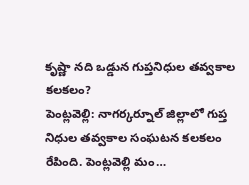కృష్ణా నది ఒడ్డున గుప్తనిధుల తవ్వకాల కలకలం?
పెంట్లవెల్లి: నాగర్కర్నూల్ జిల్లాలో గుప్త నిధుల తవ్వకాల సంఘటన కలకలం రేపింది. పెంట్లవెల్లి మం…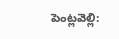పెంట్లవెల్లి: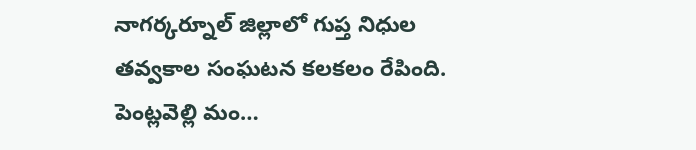నాగర్కర్నూల్ జిల్లాలో గుప్త నిధుల తవ్వకాల సంఘటన కలకలం రేపింది. పెంట్లవెల్లి మం…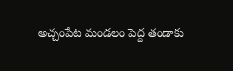అచ్చంపేట మండలం పెద్ద తండాకు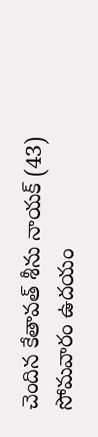చెందిన కేతావత్ శీను నాయక్ (43) సోమవారం ఉదయం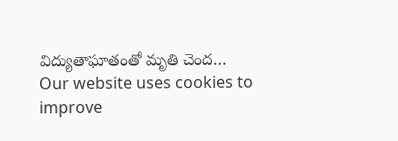విద్యుతాఘాతంతో మృతి చెంద…
Our website uses cookies to improve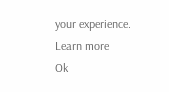your experience. Learn more
Ok